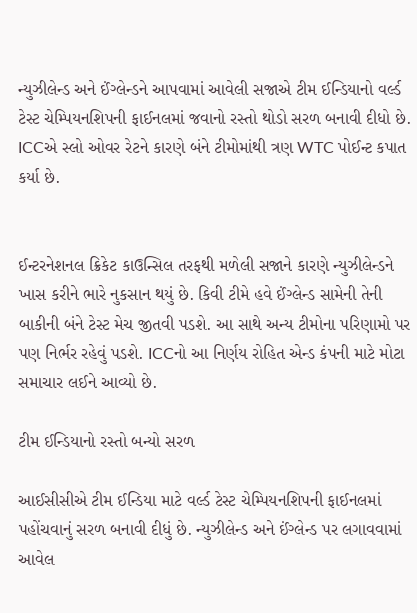ન્યુઝીલેન્ડ અને ઈંગ્લેન્ડને આપવામાં આવેલી સજાએ ટીમ ઈન્ડિયાનો વર્લ્ડ ટેસ્ટ ચેમ્પિયનશિપની ફાઈનલમાં જવાનો રસ્તો થોડો સરળ બનાવી દીધો છે. ICCએ સ્લો ઓવર રેટને કારણે બંને ટીમોમાંથી ત્રણ WTC પોઈન્ટ કપાત કર્યા છે.


ઈન્ટરનેશનલ ક્રિકેટ કાઉન્સિલ તરફથી મળેલી સજાને કારણે ન્યુઝીલેન્ડને ખાસ કરીને ભારે નુકસાન થયું છે. કિવી ટીમે હવે ઈંગ્લેન્ડ સામેની તેની બાકીની બંને ટેસ્ટ મેચ જીતવી પડશે. આ સાથે અન્ય ટીમોના પરિણામો પર પણ નિર્ભર રહેવું પડશે. ICCનો આ નિર્ણય રોહિત એન્ડ કંપની માટે મોટા સમાચાર લઈને આવ્યો છે.

ટીમ ઈન્ડિયાનો રસ્તો બન્યો સરળ

આઈસીસીએ ટીમ ઈન્ડિયા માટે વર્લ્ડ ટેસ્ટ ચેમ્પિયનશિપની ફાઈનલમાં પહોંચવાનું સરળ બનાવી દીધું છે. ન્યુઝીલેન્ડ અને ઈંગ્લેન્ડ પર લગાવવામાં આવેલ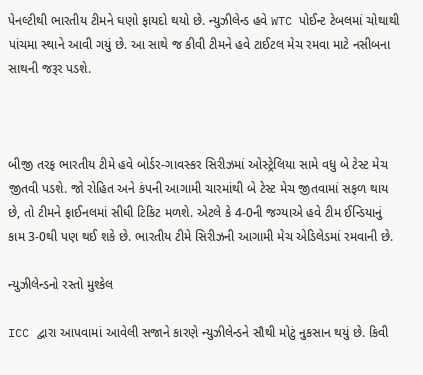પેનલ્ટીથી ભારતીય ટીમને ઘણો ફાયદો થયો છે. ન્યુઝીલેન્ડ હવે WTC પોઈન્ટ ટેબલમાં ચોથાથી પાંચમા સ્થાને આવી ગયું છે. આ સાથે જ કીવી ટીમને હવે ટાઈટલ મેચ રમવા માટે નસીબના સાથની જરૂર પડશે.



બીજી તરફ ભારતીય ટીમે હવે બોર્ડર-ગાવસ્કર સિરીઝમાં ઓસ્ટ્રેલિયા સામે વધુ બે ટેસ્ટ મેચ જીતવી પડશે. જો રોહિત અને કંપની આગામી ચારમાંથી બે ટેસ્ટ મેચ જીતવામાં સફળ થાય છે, તો ટીમને ફાઈનલમાં સીધી ટિકિટ મળશે. એટલે કે 4-0ની જગ્યાએ હવે ટીમ ઈન્ડિયાનું કામ 3-0થી પણ થઈ શકે છે. ભારતીય ટીમે સિરીઝની આગામી મેચ એડિલેડમાં રમવાની છે.

ન્યુઝીલેન્ડનો રસ્તો મુશ્કેલ

ICC દ્વારા આપવામાં આવેલી સજાને કારણે ન્યુઝીલેન્ડને સૌથી મોટું નુકસાન થયું છે. કિવી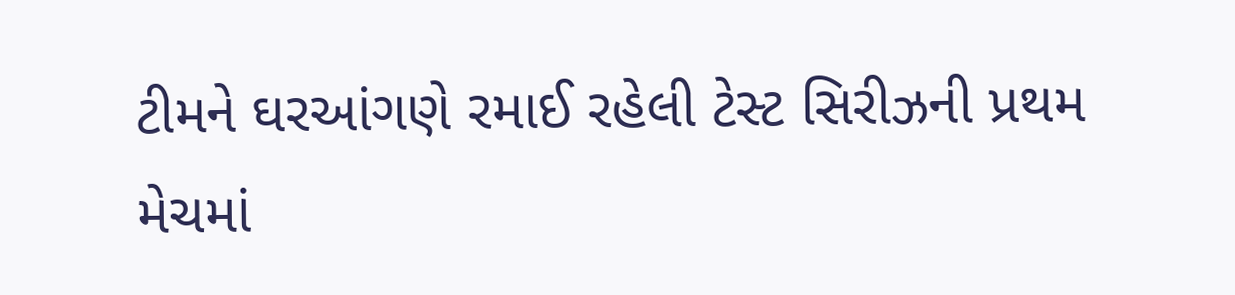ટીમને ઘરઆંગણે રમાઈ રહેલી ટેસ્ટ સિરીઝની પ્રથમ મેચમાં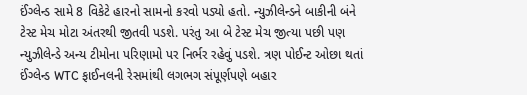ઈંગ્લેન્ડ સામે 8 વિકેટે હારનો સામનો કરવો પડ્યો હતો. ન્યુઝીલેન્ડને બાકીની બંને ટેસ્ટ મેચ મોટા અંતરથી જીતવી પડશે. પરંતુ આ બે ટેસ્ટ મેચ જીત્યા પછી પણ ન્યુઝીલેન્ડે અન્ય ટીમોના પરિણામો પર નિર્ભર રહેવું પડશે. ત્રણ પોઈન્ટ ઓછા થતાં ઈંગ્લેન્ડ WTC ફાઈનલની રેસમાંથી લગભગ સંપૂર્ણપણે બહાર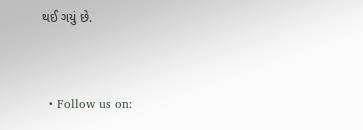થઈ ગયું છે.


  • Follow us on: